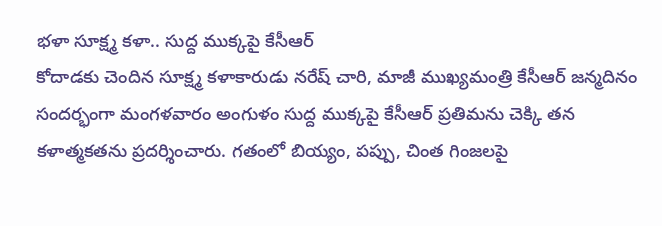భళా సూక్ష్మ కళా.. సుద్ద ముక్కపై కేసీఆర్
కోదాడకు చెందిన సూక్ష్మ కళాకారుడు నరేష్ చారి, మాజీ ముఖ్యమంత్రి కేసీఆర్ జన్మదినం సందర్భంగా మంగళవారం అంగుళం సుద్ద ముక్కపై కేసీఆర్ ప్రతిమను చెక్కి తన కళాత్మకతను ప్రదర్శించారు. గతంలో బియ్యం, పప్పు, చింత గింజలపై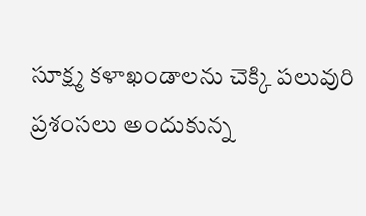సూక్ష్మ కళాఖండాలను చెక్కి పలువురి ప్రశంసలు అందుకున్న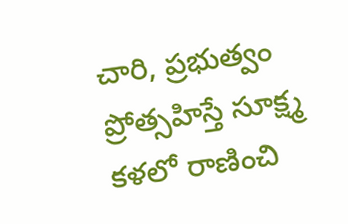చారి, ప్రభుత్వం ప్రోత్సహిస్తే సూక్ష్మ కళలో రాణించి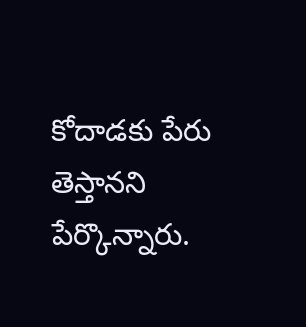కోదాడకు పేరు తెస్తానని పేర్కొన్నారు.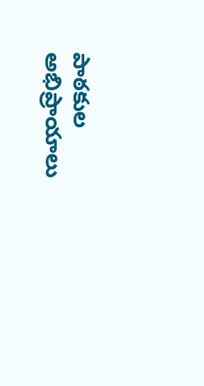పాఠకుల అభిప్రాయాలు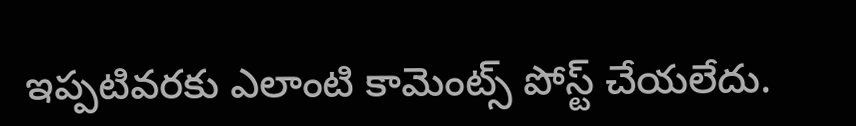ఇప్పటివరకు ఎలాంటి కామెంట్స్ పోస్ట్ చేయలేదు.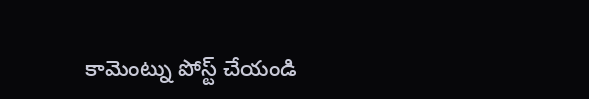కామెంట్ను పోస్ట్ చేయండి